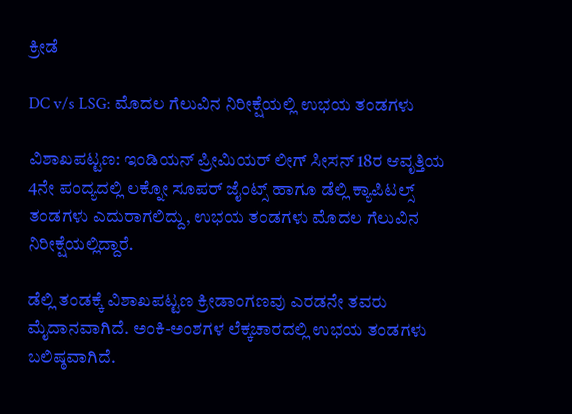ಕ್ರೀಡೆ

DC v/s LSG: ಮೊದಲ ಗೆಲುವಿನ ನಿರೀಕ್ಷೆಯಲ್ಲಿ ಉಭಯ ತಂಡಗಳು

ವಿಶಾಖಪಟ್ಟಣ: ಇಂಡಿಯನ್‌ ಪ್ರೀಮಿಯರ್‌ ಲೀಗ್‌ ಸೀಸನ್‌ 18ರ ಆವೃತ್ತಿಯ 4ನೇ ಪಂದ್ಯದಲ್ಲಿ ಲಕ್ನೋ ಸೂಪರ್‌ ಜೈಂಟ್ಸ್‌ ಹಾಗೂ ಡೆಲ್ಲಿ ಕ್ಯಾಪಿಟಲ್ಸ್‌ ತಂಡಗಳು ಎದುರಾಗಲಿದ್ದು, ಉಭಯ ತಂಡಗಳು ಮೊದಲ ಗೆಲುವಿನ ನಿರೀಕ್ಷೆಯಲ್ಲಿದ್ದಾರೆ.

ಡೆಲ್ಲಿ ತಂಡಕ್ಕೆ ವಿಶಾಖಪಟ್ಟಣ ಕ್ರೀಡಾಂಗಣವು ಎರಡನೇ ತವರು ಮೈದಾನವಾಗಿದೆ. ಅಂಕಿ-ಅಂಶಗಳ ಲೆಕ್ಕಚಾರದಲ್ಲಿ ಉಭಯ ತಂಡಗಳು ಬಲಿಷ್ಠವಾಗಿದೆ.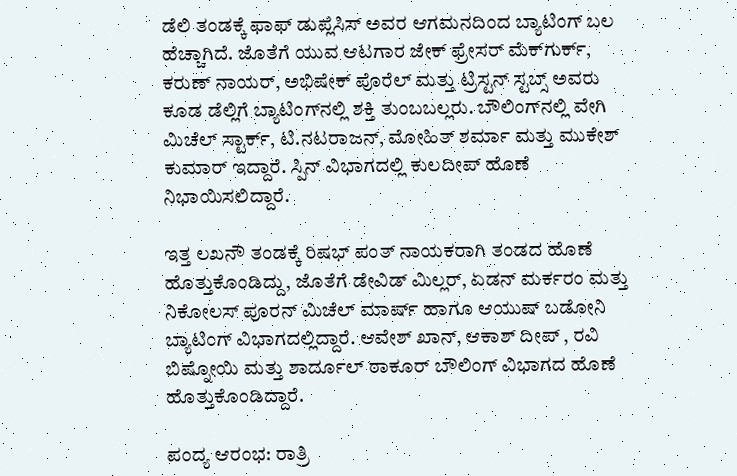ಡೆಲಿ ತಂಡಕ್ಕೆ ಫಾಫ್‌ ಡುಪ್ಲೆಸಿಸ್‌ ಅವರ ಆಗಮನದಿಂದ ಬ್ಯಾಟಿಂಗ್‌ ಬಲ ಹೆಚ್ಚಾಗಿದೆ. ಜೊತೆಗೆ ಯುವ ಆಟಗಾರ ಜೇಕ್‌ ಫ್ರೇಸರ್‌ ಮೆಕ್‌ಗುರ್ಕ್‌, ಕರುಣ್‌ ನಾಯರ್‌, ಅಭಿಷೇಕ್‌ ಪೊರೆಲ್‌ ಮತ್ತು ಟ್ರಿಸ್ಟನ್‌ ಸ್ಟಬ್ಸ್‌ ಅವರು ಕೂಡ ಡೆಲ್ಲಿಗೆ ಬ್ಯಾಟಿಂಗ್‌ನಲ್ಲಿ ಶಕ್ತಿ ತುಂಬಬಲ್ಲರು. ಬೌಲಿಂಗ್‌ನಲ್ಲಿ ವೇಗಿ ಮಿಚೆಲ್‌ ಸ್ಟಾರ್ಕ್‌, ಟಿ.ನಟರಾಜನ್‌, ಮೋಹಿತ್‌ ಶರ್ಮಾ ಮತ್ತು ಮುಕೇಶ್‌ ಕುಮಾರ್‌ ಇದ್ದಾರೆ. ಸ್ಪಿನ್‌ ವಿಭಾಗದಲ್ಲಿ ಕುಲದೀಪ್‌ ಹೊಣೆ ನಿಭಾಯಿಸಲಿದ್ದಾರೆ.

ಇತ್ತ ಲಖನೌ ತಂಡಕ್ಕೆ ರಿಷಭ್‌ ಪಂತ್‌ ನಾಯಕರಾಗಿ ತಂಡದ ಹೊಣೆ ಹೊತ್ತುಕೊಂಡಿದ್ದು, ಜೊತೆಗೆ ಡೇವಿಡ್‌ ಮಿಲ್ಲರ್‌, ಏಡನ್‌ ಮರ್ಕರಂ ಮತ್ತು ನಿಕೋಲಸ್‌ ಪೂರನ್‌ ಮಿಚೆಲ್‌ ಮಾರ್ಷ್‌ ಹಾಗೂ ಆಯುಷ್‌ ಬಡೋನಿ ಬ್ಯಾಟಿಂಗ್‌ ವಿಭಾಗದಲ್ಲಿದ್ದಾರೆ. ಆವೇಶ್‌ ಖಾನ್‌, ಆಕಾಶ್‌ ದೀಪ್‌ , ರವಿ ಬಿಷ್ನೋಯಿ ಮತ್ತು ಶಾರ್ದೂಲ್‌ ಠಾಕೂರ್‌ ಬೌಲಿಂಗ್‌ ವಿಭಾಗದ ಹೊಣೆ ಹೊತ್ತುಕೊಂಡಿದ್ದಾರೆ.

ಪಂದ್ಯ ಆರಂಭ: ರಾತ್ರಿ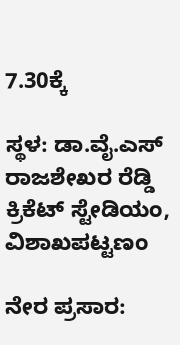7.30ಕ್ಕೆ

ಸ್ಥಳ: ಡಾ.ವೈ.ಎಸ್‌ ರಾಜಶೇಖರ ರೆಡ್ಡಿ ಕ್ರಿಕೆಟ್‌ ಸ್ಟೇಡಿಯಂ, ವಿಶಾಖಪಟ್ಟಣಂ

ನೇರ ಪ್ರಸಾರ: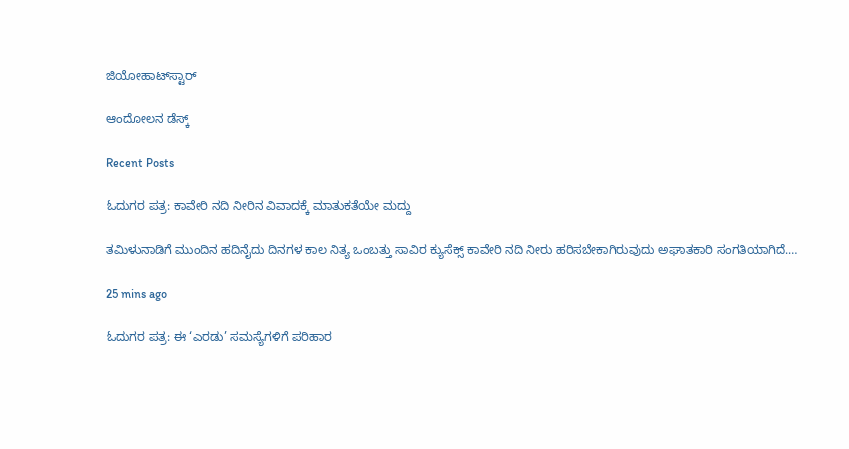ಜಿಯೋಹಾಟ್‌ಸ್ಟಾರ್

ಆಂದೋಲನ ಡೆಸ್ಕ್

Recent Posts

ಓದುಗರ ಪತ್ರ: ಕಾವೇರಿ ನದಿ ನೀರಿನ ವಿವಾದಕ್ಕೆ ಮಾತುಕತೆಯೇ ಮದ್ದು

ತಮಿಳುನಾಡಿಗೆ ಮುಂದಿನ ಹದಿನೈದು ದಿನಗಳ ಕಾಲ ನಿತ್ಯ ಒಂಬತ್ತು ಸಾವಿರ ಕ್ಯುಸೆಕ್ಸ್ ಕಾವೇರಿ ನದಿ ನೀರು ಹರಿಸಬೇಕಾಗಿರುವುದು ಅಘಾತಕಾರಿ ಸಂಗತಿಯಾಗಿದೆ.…

25 mins ago

ಓದುಗರ ಪತ್ರ: ಈ ‘ಎರಡು’ ಸಮಸ್ಯೆಗಳಿಗೆ ಪರಿಹಾರ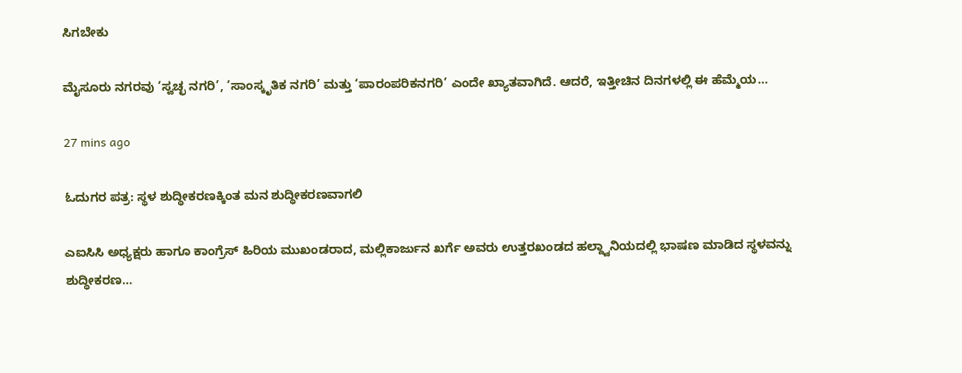ಸಿಗಬೇಕು

ಮೈಸೂರು ನಗರವು ‘ಸ್ವಚ್ಛ ನಗರಿ’, ‘ಸಾಂಸ್ಕೃತಿಕ ನಗರಿ’ ಮತ್ತು ‘ಪಾರಂಪರಿಕನಗರಿ’ ಎಂದೇ ಖ್ಯಾತವಾಗಿದೆ. ಆದರೆ, ಇತ್ತೀಚಿನ ದಿನಗಳಲ್ಲಿ ಈ ಹೆಮ್ಮೆಯ…

27 mins ago

ಓದುಗರ ಪತ್ರ: ಸ್ಥಳ ಶುದ್ಧೀಕರಣಕ್ಕಿಂತ ಮನ ಶುದ್ಧೀಕರಣವಾಗಲಿ

ಎಐಸಿಸಿ ಅಧ್ಯಕ್ಷರು ಹಾಗೂ ಕಾಂಗ್ರೆಸ್ ಹಿರಿಯ ಮುಖಂಡರಾದ, ಮಲ್ಲಿಕಾರ್ಜುನ ಖರ್ಗೆ ಅವರು ಉತ್ತರಖಂಡದ ಹಲ್ದ್ವಾನಿಯದಲ್ಲಿ ಭಾಷಣ ಮಾಡಿದ ಸ್ಥಳವನ್ನು ಶುದ್ಧೀಕರಣ…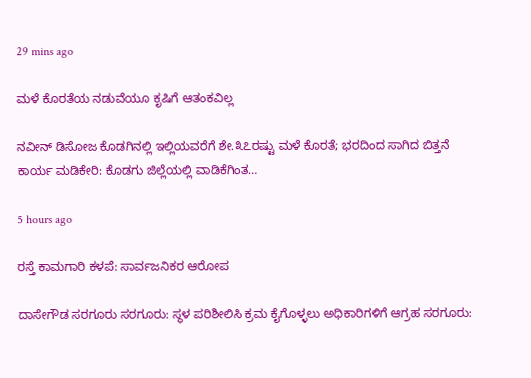29 mins ago

ಮಳೆ ಕೊರತೆಯ ನಡುವೆಯೂ ಕೃಷಿಗೆ ಆತಂಕವಿಲ್ಲ

ನವೀನ್ ಡಿಸೋಜ ಕೊಡಗಿನಲ್ಲಿ ಇಲ್ಲಿಯವರೆಗೆ ಶೇ.೩೭ರಷ್ಟು ಮಳೆ ಕೊರತೆ; ಭರದಿಂದ ಸಾಗಿದ ಬಿತ್ತನೆ ಕಾರ್ಯ ಮಡಿಕೇರಿ: ಕೊಡಗು ಜಿಲ್ಲೆಯಲ್ಲಿ ವಾಡಿಕೆಗಿಂತ…

5 hours ago

ರಸ್ತೆ ಕಾಮಗಾರಿ ಕಳಪೆ: ಸಾರ್ವಜನಿಕರ ಆರೋಪ

ದಾಸೇಗೌಡ ಸರಗೂರು ಸರಗೂರು: ಸ್ಥಳ ಪರಿಶೀಲಿಸಿ ಕ್ರಮ ಕೈಗೊಳ್ಳಲು ಅಧಿಕಾರಿಗಳಿಗೆ ಆಗ್ರಹ ಸರಗೂರು: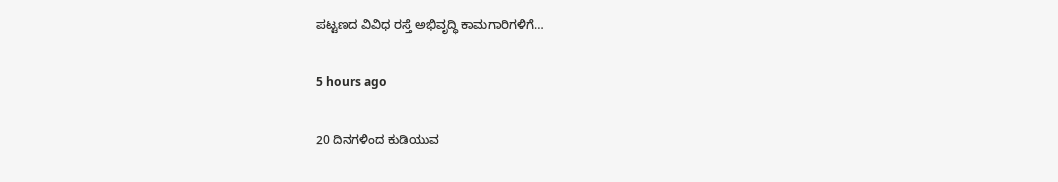ಪಟ್ಟಣದ ವಿವಿಧ ರಸ್ತೆ ಅಭಿವೃದ್ಧಿ ಕಾಮಗಾರಿಗಳಿಗೆ…

5 hours ago

20 ದಿನಗಳಿಂದ ಕುಡಿಯುವ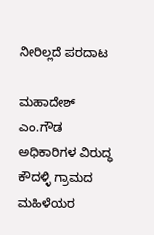ನೀರಿಲ್ಲದೆ ಪರದಾಟ

ಮಹಾದೇಶ್ ಎಂ.ಗೌಡ ಅಧಿಕಾರಿಗಳ ವಿರುದ್ಧ ಕೌದಳ್ಳಿ ಗ್ರಾಮದ ಮಹಿಳೆಯರ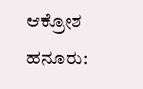ಆಕ್ರೋಶ  ಹನೂರು: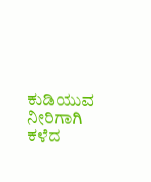ಕುಡಿಯುವ ನೀರಿಗಾಗಿ ಕಳೆದ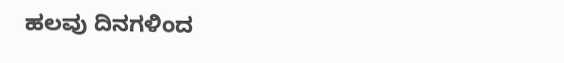ಹಲವು ದಿನಗಳಿಂದ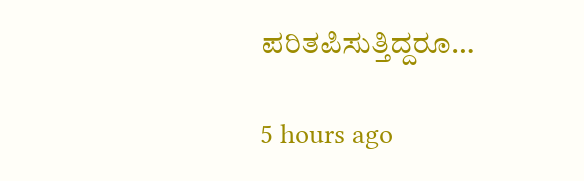ಪರಿತಪಿಸುತ್ತಿದ್ದರೂ…

5 hours ago